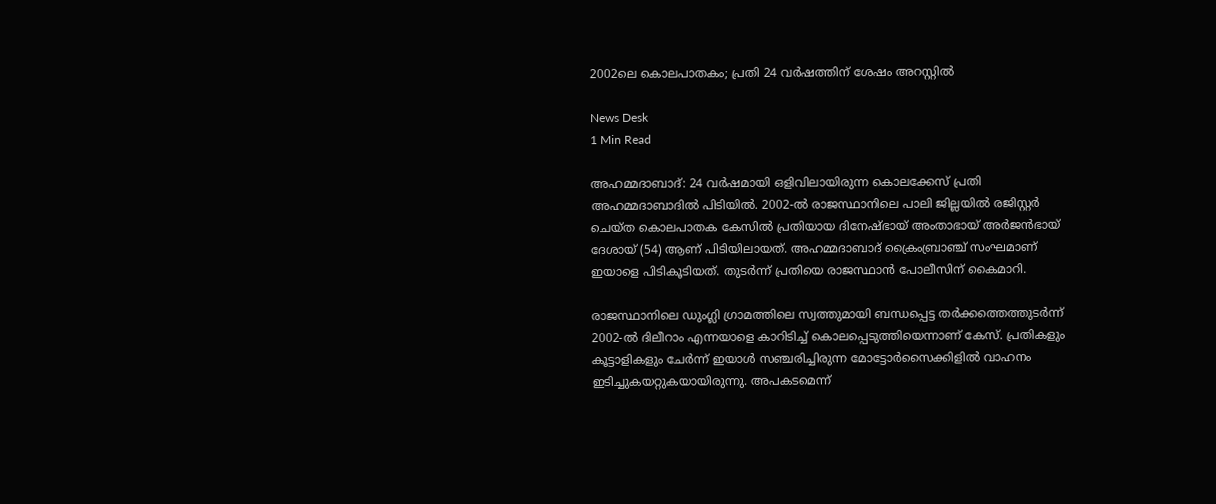2002ലെ കൊലപാതകം; പ്രതി 24 വര്‍ഷത്തിന് ശേഷം അറസ്റ്റില്‍

News Desk
1 Min Read

അഹമ്മദാബാദ്: 24 വര്‍ഷമായി ഒളിവിലായിരുന്ന കൊലക്കേസ് പ്രതി അഹമ്മദാബാദില്‍ പിടിയില്‍. 2002-ല്‍ രാജസ്ഥാനിലെ പാലി ജില്ലയില്‍ രജിസ്റ്റര്‍ ചെയ്ത കൊലപാതക കേസില്‍ പ്രതിയായ ദിനേഷ്ഭായ് അംതാഭായ് അര്‍ജന്‍ഭായ് ദേശായ് (54) ആണ് പിടിയിലായത്. അഹമ്മദാബാദ് ക്രൈംബ്രാഞ്ച് സംഘമാണ് ഇയാളെ പിടികൂടിയത്. തുടര്‍ന്ന് പ്രതിയെ രാജസ്ഥാന്‍ പോലീസിന് കൈമാറി.

രാജസ്ഥാനിലെ ഡുംഗ്ലി ഗ്രാമത്തിലെ സ്വത്തുമായി ബന്ധപ്പെട്ട തര്‍ക്കത്തെത്തുടര്‍ന്ന് 2002-ല്‍ ദിലീറാം എന്നയാളെ കാറിടിച്ച് കൊലപ്പെടുത്തിയെന്നാണ് കേസ്. പ്രതികളും കൂട്ടാളികളും ചേര്‍ന്ന് ഇയാള്‍ സഞ്ചരിച്ചിരുന്ന മോട്ടോര്‍സൈക്കിളില്‍ വാഹനം ഇടിച്ചുകയറ്റുകയായിരുന്നു. അപകടമെന്ന്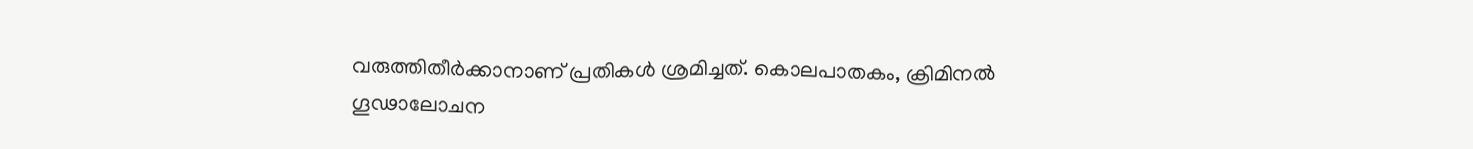വരുത്തിതീര്‍ക്കാനാണ് പ്രതികള്‍ ശ്രമിച്ചത്. കൊലപാതകം, ക്രിമിനല്‍ ഗൂഢാലോചന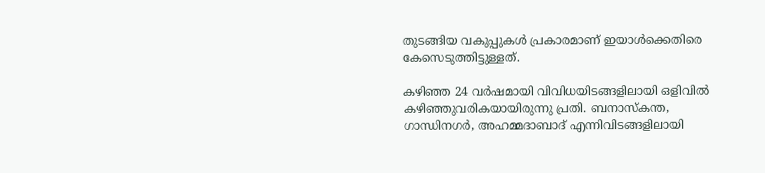തുടങ്ങിയ വകുപ്പുകള്‍ പ്രകാരമാണ് ഇയാള്‍ക്കെതിരെ കേസെടുത്തിട്ടുള്ളത്.

കഴിഞ്ഞ 24 വര്‍ഷമായി വിവിധയിടങ്ങളിലായി ഒളിവില്‍ കഴിഞ്ഞുവരികയായിരുന്നു പ്രതി. ബനാസ്‌കന്ത, ഗാന്ധിനഗര്‍, അഹമ്മദാബാദ് എന്നിവിടങ്ങളിലായി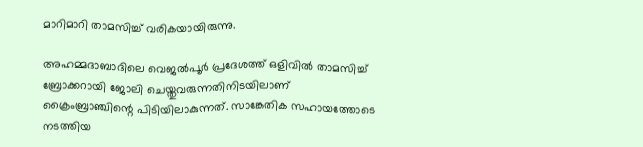മാറിമാറി താമസിച്ച് വരികയായിരുന്നു.

അഹമ്മദാബാദിലെ വെജല്‍പൂര്‍ പ്രദേശത്ത് ഒളിവില്‍ താമസിച്ച് ബ്രോക്കറായി ജോലി ചെയ്തുവരുന്നതിനിടയിലാണ് ക്രൈംബ്രാഞ്ചിന്റെ പിടിയിലാകുന്നത്. സാങ്കേതിക സഹായത്തോടെ നടത്തിയ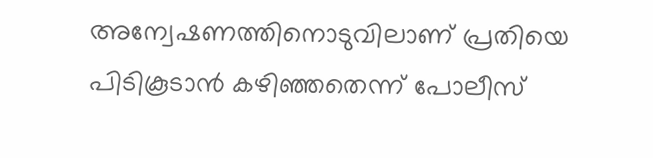അന്വേഷണത്തിനൊടുവിലാണ് പ്രതിയെ പിടികൂടാന്‍ കഴിഞ്ഞതെന്ന് പോലീസ്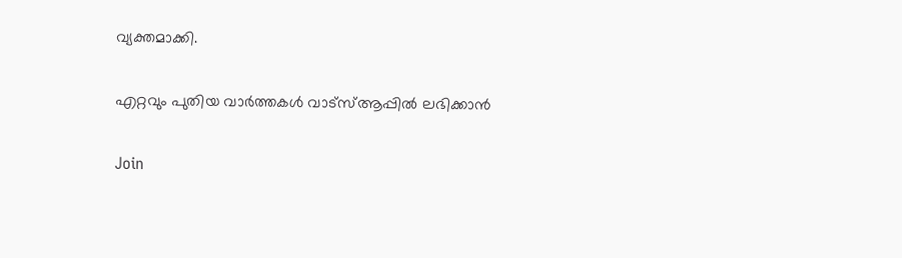വ്യക്തമാക്കി.

എറ്റവും പുതിയ വാർത്തകൾ വാട്സ്ആപ്പിൽ ലഭിക്കാൻ

Join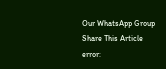Our WhatsApp Group
Share This Article
error: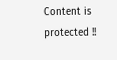Content is protected !!